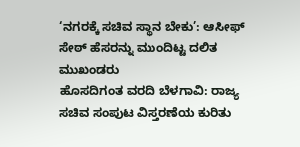‘ನಗರಕ್ಕೆ ಸಚಿವ ಸ್ಥಾನ ಬೇಕು’: ಆಸೀಫ್ ಸೇಠ್ ಹೆಸರನ್ನು ಮುಂದಿಟ್ಟ ದಲಿತ ಮುಖಂಡರು
ಹೊಸದಿಗಂತ ವರದಿ ಬೆಳಗಾವಿ: ರಾಜ್ಯ ಸಚಿವ ಸಂಪುಟ ವಿಸ್ತರಣೆಯ ಕುರಿತು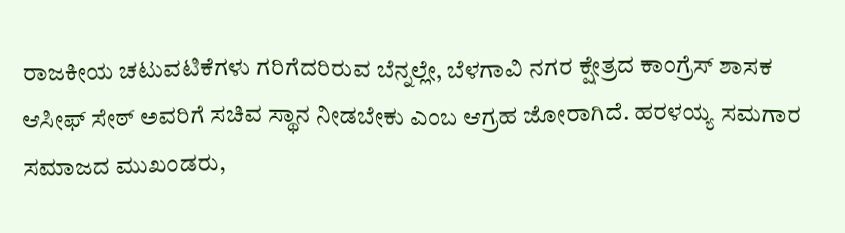ರಾಜಕೀಯ ಚಟುವಟಿಕೆಗಳು ಗರಿಗೆದರಿರುವ ಬೆನ್ನಲ್ಲೇ, ಬೆಳಗಾವಿ ನಗರ ಕ್ಷೇತ್ರದ ಕಾಂಗ್ರೆಸ್ ಶಾಸಕ ಆಸೀಫ್ ಸೇಠ್ ಅವರಿಗೆ ಸಚಿವ ಸ್ಥಾನ ನೀಡಬೇಕು ಎಂಬ ಆಗ್ರಹ ಜೋರಾಗಿದೆ. ಹರಳಯ್ಯ ಸಮಗಾರ ಸಮಾಜದ ಮುಖಂಡರು,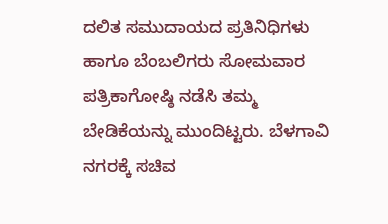ದಲಿತ ಸಮುದಾಯದ ಪ್ರತಿನಿಧಿಗಳು ಹಾಗೂ ಬೆಂಬಲಿಗರು ಸೋಮವಾರ ಪತ್ರಿಕಾಗೋಷ್ಠಿ ನಡೆಸಿ ತಮ್ಮ ಬೇಡಿಕೆಯನ್ನು ಮುಂದಿಟ್ಟರು. ಬೆಳಗಾವಿ ನಗರಕ್ಕೆ ಸಚಿವ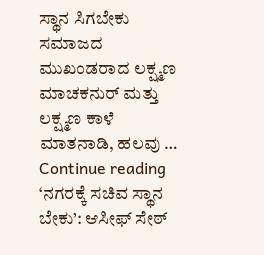ಸ್ಥಾನ ಸಿಗಬೇಕು ಸಮಾಜದ ಮುಖಂಡರಾದ ಲಕ್ಷ್ಮಣ ಮಾಚಕನುರ್ ಮತ್ತು ಲಕ್ಷ್ಮಣ ಕಾಳೆ ಮಾತನಾಡಿ, ಹಲವು … Continue reading ‘ನಗರಕ್ಕೆ ಸಚಿವ ಸ್ಥಾನ ಬೇಕು’: ಆಸೀಫ್ ಸೇಠ್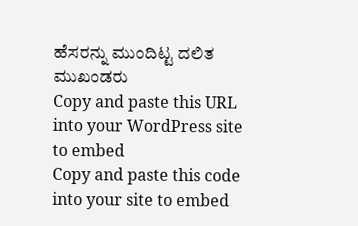ಹೆಸರನ್ನು ಮುಂದಿಟ್ಟ ದಲಿತ ಮುಖಂಡರು
Copy and paste this URL into your WordPress site to embed
Copy and paste this code into your site to embed